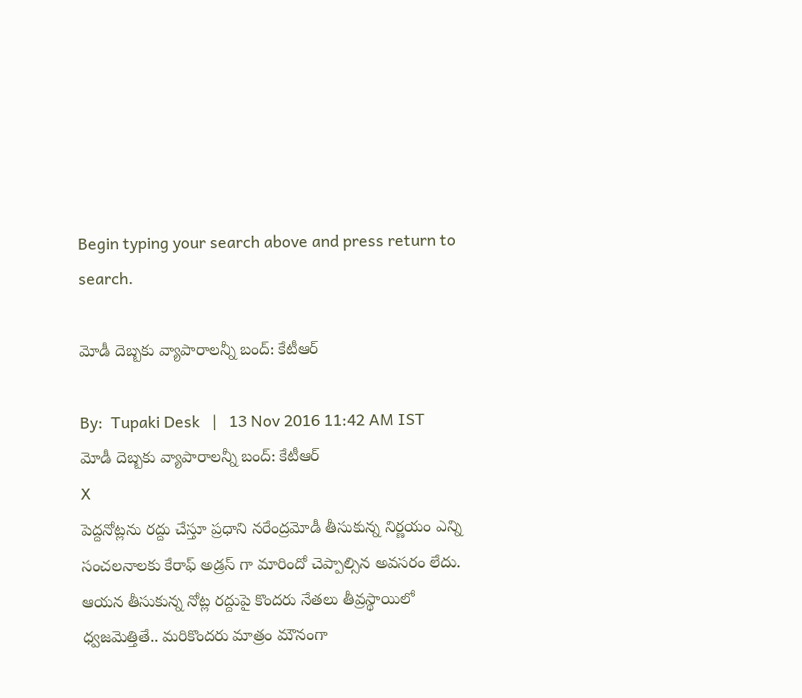Begin typing your search above and press return to search.

మోడీ దెబ్బకు వ్యాపారాలన్నీ బంద్: కేటీఆర్

By:  Tupaki Desk   |   13 Nov 2016 11:42 AM IST
మోడీ దెబ్బకు వ్యాపారాలన్నీ బంద్: కేటీఆర్
X
పెద్దనోట్లను రద్దు చేస్తూ ప్రధాని నరేంద్రమోడీ తీసుకున్న నిర్ణయం ఎన్ని సంచలనాలకు కేరాఫ్ అడ్రస్ గా మారిందో చెప్పాల్సిన అవసరం లేదు. ఆయన తీసుకున్న నోట్ల రద్దుపై కొందరు నేతలు తీవ్రస్థాయిలో ధ్వజమెత్తితే.. మరికొందరు మాత్రం మౌనంగా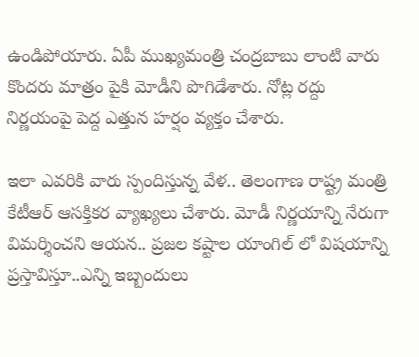ఉండిపోయారు. ఏపీ ముఖ్యమంత్రి చంద్రబాబు లాంటి వారు కొందరు మాత్రం పైకి మోడీని పొగిడేశారు. నోట్ల రద్దు నిర్ణయంపై పెద్ద ఎత్తున హర్షం వ్యక్తం చేశారు.

ఇలా ఎవరికి వారు స్పందిస్తున్న వేళ.. తెలంగాణ రాష్ట్ర మంత్రి కేటీఆర్ ఆసక్తికర వ్యాఖ్యలు చేశారు. మోడీ నిర్ణయాన్ని నేరుగా విమర్శించని ఆయన.. ప్రజల కష్టాల యాంగిల్ లో విషయాన్ని ప్రస్తావిస్తూ..ఎన్ని ఇబ్బందులు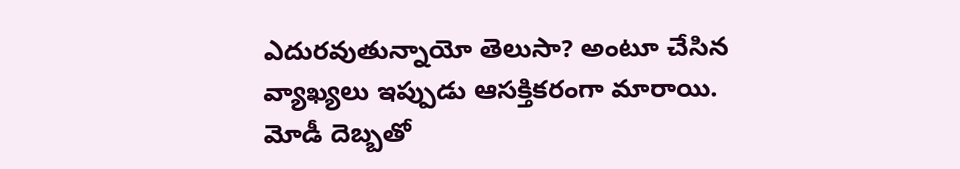ఎదురవుతున్నాయో తెలుసా? అంటూ చేసిన వ్యాఖ్యలు ఇప్పుడు ఆసక్తికరంగా మారాయి. మోడీ దెబ్బతో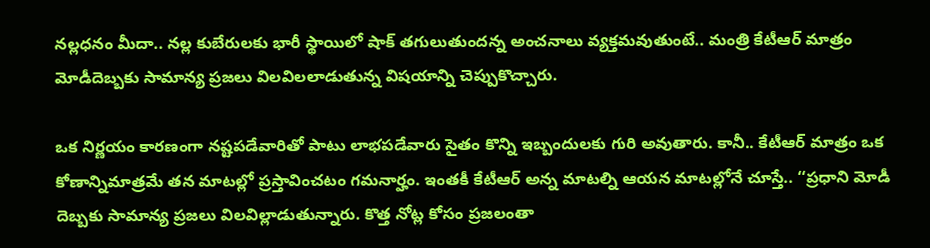నల్లధనం మీదా.. నల్ల కుబేరులకు భారీ స్థాయిలో షాక్ తగులుతుందన్న అంచనాలు వ్యక్తమవుతుంటే.. మంత్రి కేటీఆర్ మాత్రం మోడీదెబ్బకు సామాన్య ప్రజలు విలవిలలాడుతున్న విషయాన్ని చెప్పుకొచ్చారు.

ఒక నిర్ణయం కారణంగా నష్టపడేవారితో పాటు లాభపడేవారు సైతం కొన్ని ఇబ్బందులకు గురి అవుతారు. కానీ.. కేటీఆర్ మాత్రం ఒక కోణాన్నిమాత్రమే తన మాటల్లో ప్రస్తావించటం గమనార్హం. ఇంతకీ కేటీఆర్ అన్న మాటల్ని ఆయన మాటల్లోనే చూస్తే.. ‘‘ప్రధాని మోడీ దెబ్బకు సామాన్య ప్రజలు విలవిల్లాడుతున్నారు. కొత్త నోట్ల కోసం ప్రజలంతా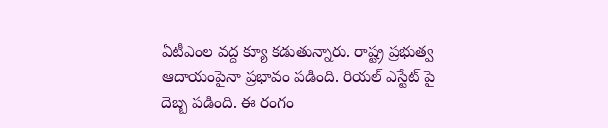ఏటీఎంల వద్ద క్యూ కడుతున్నారు. రాష్ట్ర ప్రభుత్వ ఆదాయంపైనా ప్రభావం పడింది. రియల్ ఎస్టేట్ పై దెబ్బ పడింది. ఈ రంగం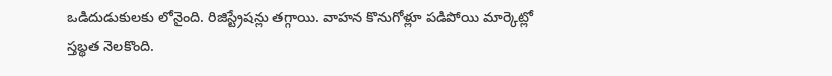ఒడిదుడుకులకు లోనైంది. రిజిస్ట్రేషన్లు తగ్గాయి. వాహన కొనుగోళ్లూ పడిపోయి మార్కెట్లో స్తబ్థత నెలకొంది.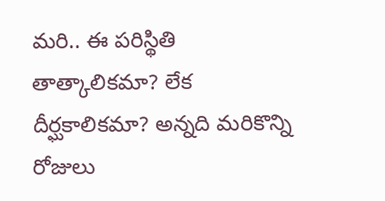మరి.. ఈ పరిస్థితి తాత్కాలికమా? లేక దీర్ఘకాలికమా? అన్నది మరికొన్ని రోజులు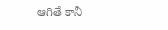ఆగితే కానీ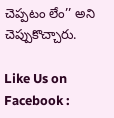చెప్పటం లేం’’ అని చెప్పుకొచ్చారు.

Like Us on Facebook :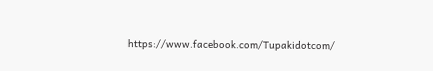https://www.facebook.com/Tupakidotcom/